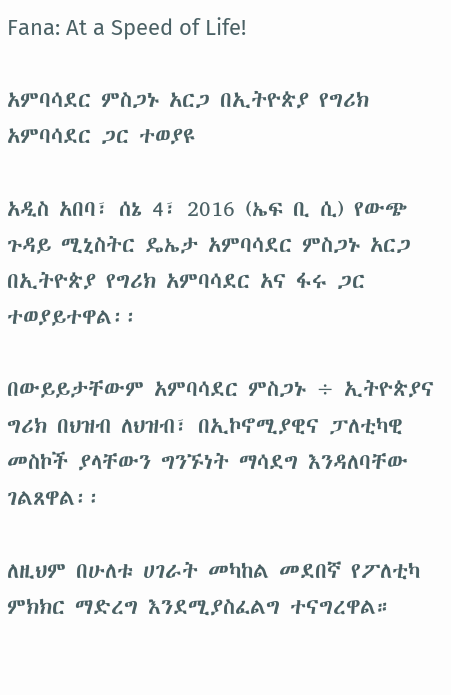Fana: At a Speed of Life!

አምባሳደር ምስጋኑ አርጋ በኢትዮጵያ የግሪክ አምባሳደር ጋር ተወያዩ

አዲስ አበባ፣ ሰኔ 4፣ 2016 (ኤፍ ቢ ሲ) የውጭ ጉዳይ ሚኒስትር ዴኤታ አምባሳደር ምስጋኑ አርጋ በኢትዮጵያ የግሪክ አምባሳደር አና ፋሩ ጋር ተወያይተዋል፡፡

በውይይታቸውም አምባሳደር ምስጋኑ ÷ ኢትዮጵያና ግሪክ በህዝብ ለህዝብ፣ በኢኮኖሚያዊና ፓለቲካዊ መስኮች ያላቸውን ግንኙነት ማሳደግ እንዳለባቸው ገልጸዋል፡፡

ለዚህም በሁለቱ ሀገራት መካከል መደበኛ የፖለቲካ ምክክር ማድረግ እንደሚያስፈልግ ተናግረዋል።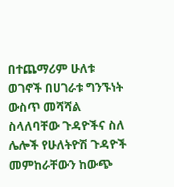በተጨማሪም ሁለቱ ወገኖች በሀገራቱ ግንኙነት ውስጥ መሻሻል ስላለባቸው ጉዳዮችና ስለ ሌሎች የሁለትዮሽ ጉዳዮች መምከራቸውን ከውጭ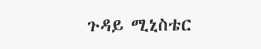ጉዳይ ሚኒስቴር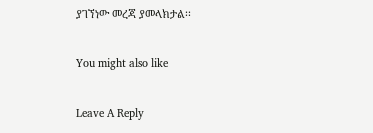ያገኘነው መረጃ ያመላክታል፡፡

You might also like

Leave A Reply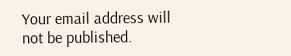Your email address will not be published.